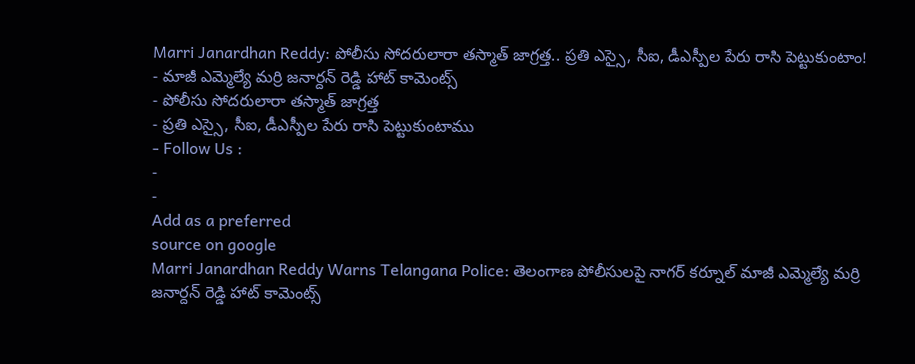Marri Janardhan Reddy: పోలీసు సోదరులారా తస్మాత్ జాగ్రత్త.. ప్రతి ఎస్సై, సీఐ, డీఎస్పీల పేరు రాసి పెట్టుకుంటాం!
- మాజీ ఎమ్మెల్యే మర్రి జనార్దన్ రెడ్డి హాట్ కామెంట్స్
- పోలీసు సోదరులారా తస్మాత్ జాగ్రత్త
- ప్రతి ఎస్సై, సీఐ, డీఎస్పీల పేరు రాసి పెట్టుకుంటాము
- Follow Us :
-
-
Add as a preferred
source on google
Marri Janardhan Reddy Warns Telangana Police: తెలంగాణ పోలీసులపై నాగర్ కర్నూల్ మాజీ ఎమ్మెల్యే మర్రి జనార్దన్ రెడ్డి హాట్ కామెంట్స్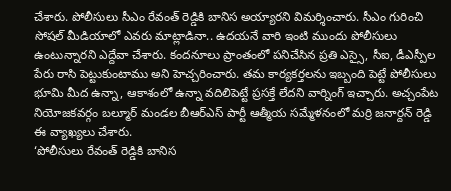చేశారు. పోలీసులు సీఎం రేవంత్ రెడ్డికి బానిస అయ్యారని విమర్శించారు. సీఎం గురించి సోషల్ మీడియాలో ఎవరు మాట్లాడినా.. ఉదయనే వారి ఇంటి ముందు పోలీసులు ఉంటున్నారని ఎద్దేవా చేశారు. కందనూలు ప్రాంతంలో పనిచేసిన ప్రతి ఎస్సై, సీఐ, డీఎస్పీల పేరు రాసి పెట్టుకుంటాము అని హెచ్చరించారు. తమ కార్యకర్తలను ఇబ్బంది పెట్టే పోలీసులు భూమి మీద ఉన్నా, ఆకాశంలో ఉన్నా వదిలిపెట్టే ప్రసక్తే లేదని వార్నింగ్ ఇచ్చారు. అచ్చంపేట నియోజకవర్గం బల్మూర్ మండల బీఆర్ఎస్ పార్టీ ఆత్మీయ సమ్మేళనంలో మర్రి జనార్దన్ రెడ్డి ఈ వ్యాఖ్యలు చేశారు.
‘పోలీసులు రేవంత్ రెడ్డికి బానిస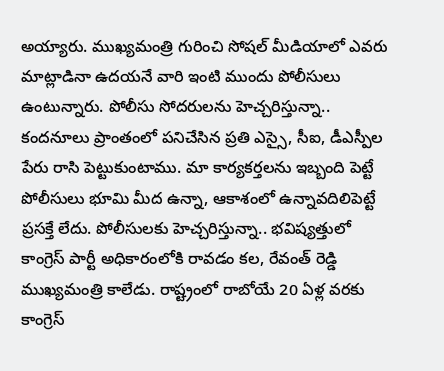అయ్యారు. ముఖ్యమంత్రి గురించి సోషల్ మీడియాలో ఎవరు మాట్లాడినా ఉదయనే వారి ఇంటి ముందు పోలీసులు ఉంటున్నారు. పోలీసు సోదరులను హెచ్చరిస్తున్నా.. కందనూలు ప్రాంతంలో పనిచేసిన ప్రతి ఎస్సై, సీఐ, డీఎస్పీల పేరు రాసి పెట్టుకుంటాము. మా కార్యకర్తలను ఇబ్బంది పెట్టే పోలీసులు భూమి మీద ఉన్నా, ఆకాశంలో ఉన్నావదిలిపెట్టే ప్రసక్తే లేదు. పోలీసులకు హెచ్చరిస్తున్నా.. భవిష్యత్తులో కాంగ్రెస్ పార్టీ అధికారంలోకి రావడం కల, రేవంత్ రెడ్డి ముఖ్యమంత్రి కాలేడు. రాష్ట్రంలో రాబోయే 20 ఏళ్ల వరకు కాంగ్రెస్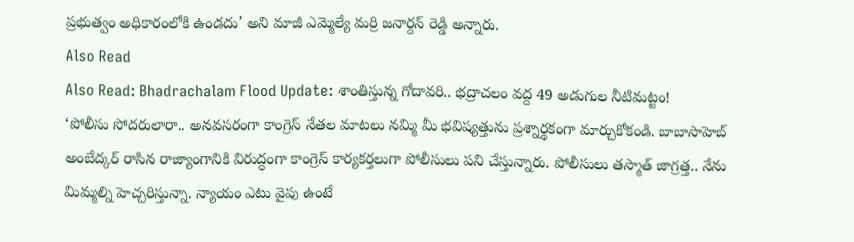ప్రభుత్వం అధికారంలోకి ఉండదు’ అని మాజీ ఎమ్మెల్యే మర్రి జనార్దన్ రెడ్డి అన్నారు.
Also Read
Also Read: Bhadrachalam Flood Update: శాంతిస్తున్న గోదావరి.. భద్రాచలం వద్ద 49 అడుగుల నీటిమట్టం!
‘పోలీసు సోదరులారా.. అనవసరంగా కాంగ్రెస్ నేతల మాటలు నమ్మి మీ భవిష్యత్తును ప్రశ్నార్థకంగా మార్చుకోకండి. బాబాసాహెబ్ అంబేద్కర్ రాసిన రాజ్యాంగానికి విరుద్ధంగా కాంగ్రెస్ కార్యకర్తలుగా పోలీసులు పని చేస్తున్నారు. పోలీసులు తస్మాత్ జాగ్రత్త.. నేను మిమ్మల్ని హెచ్చరిస్తున్నా. న్యాయం ఎటు వైపు ఉంటే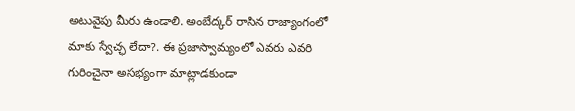అటువైపు మీరు ఉండాలి. అంబేద్కర్ రాసిన రాజ్యాంగంలో మాకు స్వేచ్ఛ లేదా?. ఈ ప్రజాస్వామ్యంలో ఎవరు ఎవరి గురించైనా అసభ్యంగా మాట్లాడకుండా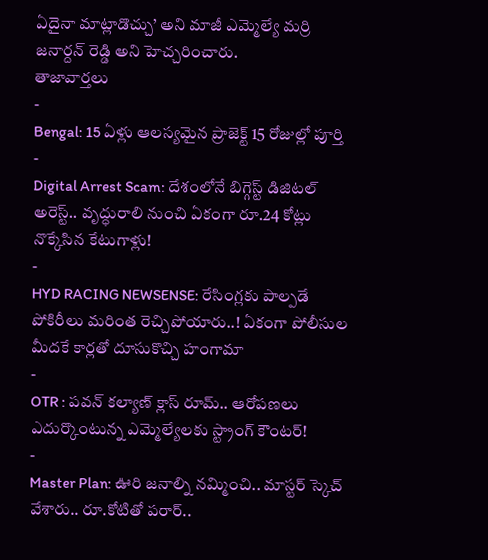ఏదైనా మాట్లాడొచ్చు’ అని మాజీ ఎమ్మెల్యే మర్రి జనార్దన్ రెడ్డి అని హెచ్చరించారు.
తాజావార్తలు
-
Bengal: 15 ఏళ్లు ఆలస్యమైన ప్రాజెక్ట్ 15 రోజుల్లో పూర్తి
-
Digital Arrest Scam: దేశంలోనే బిగ్గెస్ట్ డిజిటల్ అరెస్ట్.. వృద్ధురాలి నుంచి ఏకంగా రూ.24 కోట్లు నొక్కేసిన కేటుగాళ్లు!
-
HYD RACING NEWSENSE: రేసింగ్లకు పాల్పడే పోకిరీలు మరింత రెచ్చిపోయారు..! ఏకంగా పోలీసుల మీదకే కార్లతో దూసుకొచ్చి హంగామా
-
OTR : పవన్ కల్యాణ్ క్లాస్ రూమ్.. ఆరోపణలు ఎదుర్కొంటున్న ఎమ్మెల్యేలకు స్ట్రాంగ్ కౌంటర్!
-
Master Plan: ఊరి జనాల్ని నమ్మించి.. మాస్టర్ స్కెచ్ వేశారు.. రూ.కోటితో పరార్..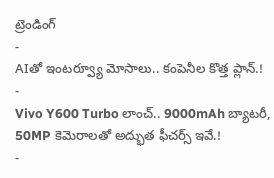ట్రెండింగ్
-
AIతో ఇంటర్వ్యూ మోసాలు.. కంపెనీల కొత్త ప్లాన్.!
-
Vivo Y600 Turbo లాంచ్.. 9000mAh బ్యాటరీ, 50MP కెమెరాలతో అద్భుత ఫీచర్స్ ఇవే.!
-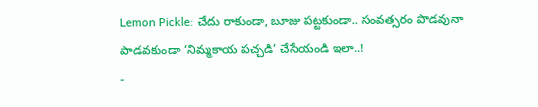Lemon Pickle: చేదు రాకుండా, బూజు పట్టకుండా.. సంవత్సరం పొడవునా పాడవకుండా ‘నిమ్మకాయ పచ్చడి’ చేసేయండి ఇలా..!
-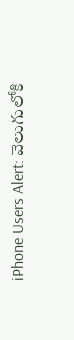iPhone Users Alert: వెలుగులోకి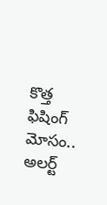కొత్త ఫిషింగ్ మోసం.. అలర్ట్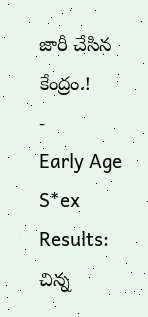జారీ చేసిన కేంద్రం.!
-
Early Age S*ex Results: చిన్న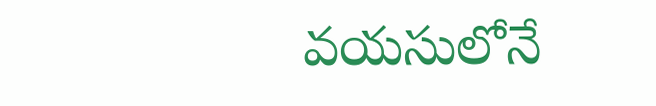వయసులోనే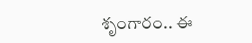శృంగారం.. ఈ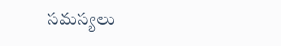సమస్యలు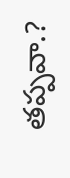తప్పవా.?